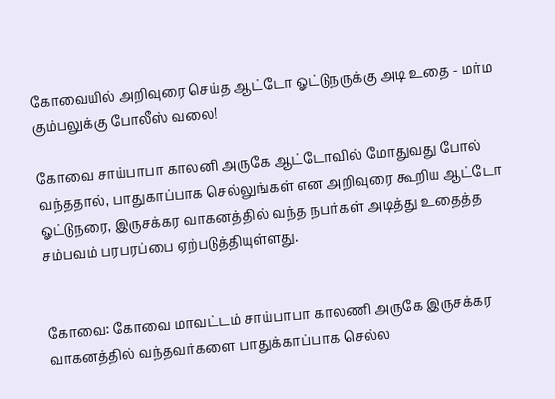கோவையில் அறிவுரை செய்த ஆட்டோ ஓட்டுநருக்கு அடி உதை - மர்ம கும்பலுக்கு போலீஸ் வலை!

கோவை சாய்பாபா காலனி அருகே ஆட்டோவில் மோதுவது போல் வந்ததால், பாதுகாப்பாக செல்லுங்கள் என அறிவுரை கூறிய ஆட்டோ ஓட்டுநரை, இருசக்கர வாகனத்தில் வந்த நபர்கள் அடித்து உதைத்த சம்பவம் பரபரப்பை ஏற்படுத்தியுள்ளது.


கோவை: கோவை மாவட்டம் சாய்பாபா காலணி அருகே இருசக்கர வாகனத்தில் வந்தவர்களை பாதுக்காப்பாக செல்ல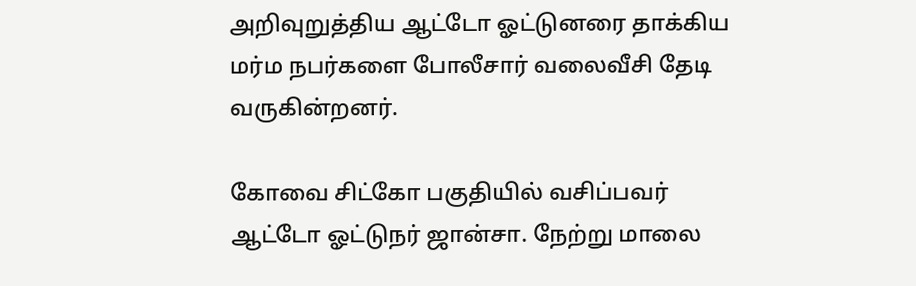அறிவுறுத்திய ஆட்டோ ஓட்டுனரை தாக்கிய மர்ம நபர்களை போலீசார் வலைவீசி தேடி வருகின்றனர்.

கோவை சிட்கோ பகுதியில் வசிப்பவர் ஆட்டோ ஓட்டுநர் ஜான்சா. நேற்று மாலை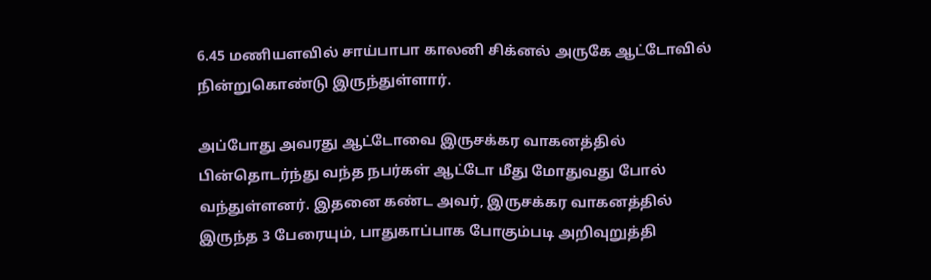6.45 மணியளவில் சாய்பாபா காலனி சிக்னல் அருகே ஆட்டோவில் நின்றுகொண்டு இருந்துள்ளார்.

அப்போது அவரது ஆட்டோவை இருசக்கர வாகனத்தில் பின்தொடர்ந்து வந்த நபர்கள் ஆட்டோ மீது மோதுவது போல் வந்துள்ளனர். இதனை கண்ட அவர், இருசக்கர வாகனத்தில் இருந்த 3 பேரையும், பாதுகாப்பாக போகும்படி அறிவுறுத்தி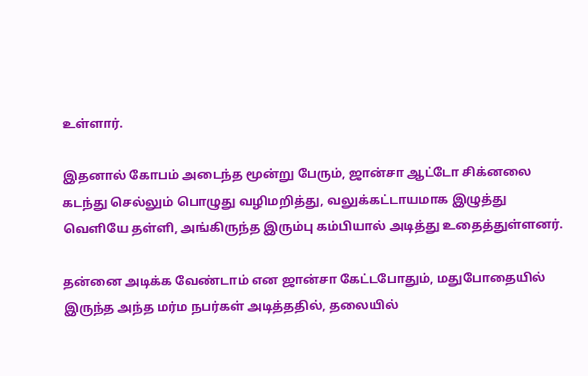உள்ளார்.

இதனால் கோபம் அடைந்த மூன்று பேரும், ஜான்சா ஆட்டோ சிக்னலை கடந்து செல்லும் பொழுது வழிமறித்து, வலுக்கட்டாயமாக இழுத்து வெளியே தள்ளி, அங்கிருந்த இரும்பு கம்பியால் அடித்து உதைத்துள்ளனர்.

தன்னை அடிக்க வேண்டாம் என ஜான்சா கேட்டபோதும், மதுபோதையில் இருந்த அந்த மர்ம நபர்கள் அடித்ததில், தலையில்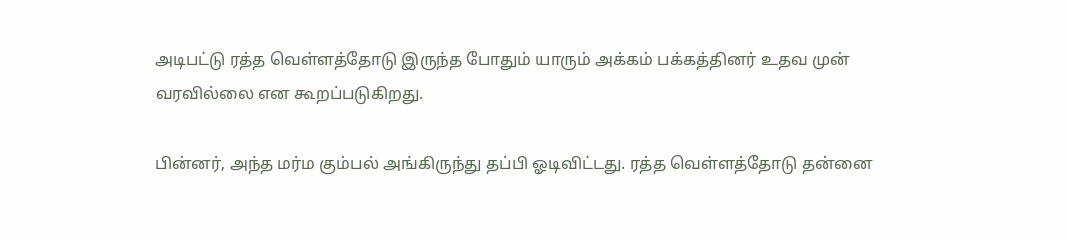அடிபட்டு ரத்த வெள்ளத்தோடு இருந்த போதும் யாரும் அக்கம் பக்கத்தினர் உதவ முன் வரவில்லை என கூறப்படுகிறது.

பின்னர், அந்த மர்ம கும்பல் அங்கிருந்து தப்பி ஓடிவிட்டது. ரத்த வெள்ளத்தோடு தன்னை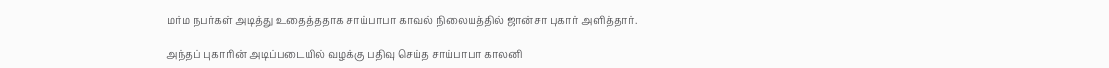மர்ம நபர்கள் அடித்து உதைத்ததாக சாய்பாபா காவல் நிலையத்தில் ஜான்சா புகார் அளித்தார்.

அந்தப் புகாரின் அடிப்படையில் வழக்கு பதிவு செய்த சாய்பாபா காலனி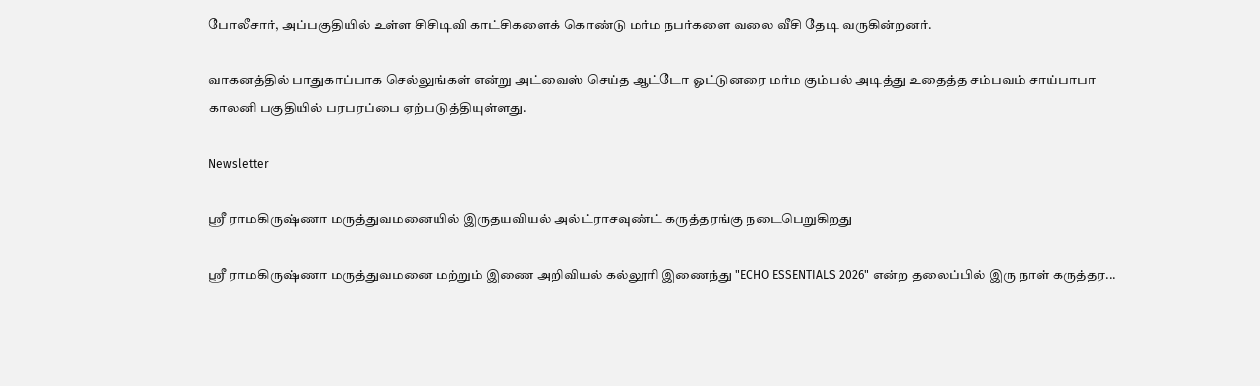போலீசார், அப்பகுதியில் உள்ள சிசிடிவி காட்சிகளைக் கொண்டு மர்ம நபர்களை வலை வீசி தேடி வருகின்றனர்.

வாகனத்தில் பாதுகாப்பாக செல்லுங்கள் என்று அட்வைஸ் செய்த ஆட்டோ ஓட்டுனரை மர்ம கும்பல் அடித்து உதைத்த சம்பவம் சாய்பாபா காலனி பகுதியில் பரபரப்பை ஏற்படுத்தியுள்ளது.

Newsletter

ஶ்ரீ ராமகிருஷ்ணா மருத்துவமனையில் இருதயவியல் அல்ட்ராசவுண்ட் கருத்தரங்கு நடைபெறுகிறது

ஶ்ரீ ராமகிருஷ்ணா மருத்துவமனை மற்றும் இணை அறிவியல் கல்லூரி இணைந்து "ECHO ESSENTIALS 2026" என்ற தலைப்பில் இரு நாள் கருத்தர...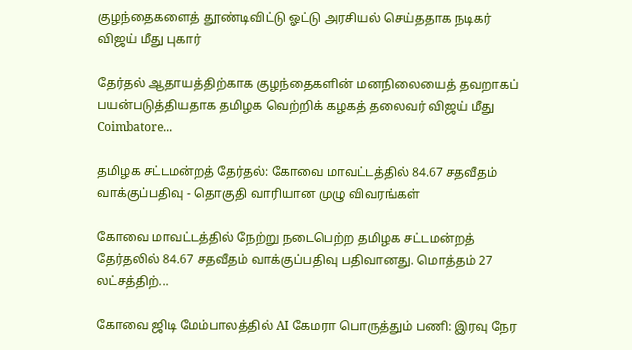குழந்தைகளைத் தூண்டிவிட்டு ஓட்டு அரசியல் செய்ததாக நடிகர் விஜய் மீது புகார்

தேர்தல் ஆதாயத்திற்காக குழந்தைகளின் மனநிலையைத் தவறாகப் பயன்படுத்தியதாக தமிழக வெற்றிக் கழகத் தலைவர் விஜய் மீது Coimbatore...

தமிழக சட்டமன்றத் தேர்தல்: கோவை மாவட்டத்தில் 84.67 சதவீதம் வாக்குப்பதிவு - தொகுதி வாரியான முழு விவரங்கள்

கோவை மாவட்டத்தில் நேற்று நடைபெற்ற தமிழக சட்டமன்றத் தேர்தலில் 84.67 சதவீதம் வாக்குப்பதிவு பதிவானது. மொத்தம் 27 லட்சத்திற்...

கோவை ஜிடி மேம்பாலத்தில் AI கேமரா பொருத்தும் பணி: இரவு நேர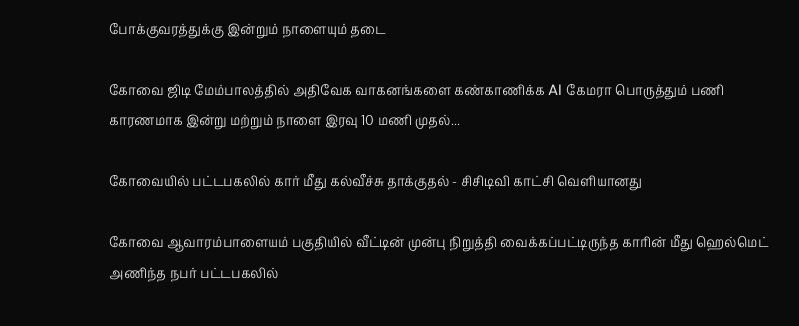போக்குவரத்துக்கு இன்றும் நாளையும் தடை

கோவை ஜிடி மேம்பாலத்தில் அதிவேக வாகனங்களை கண்காணிக்க AI கேமரா பொருத்தும் பணி காரணமாக இன்று மற்றும் நாளை இரவு 10 மணி முதல்...

கோவையில் பட்டபகலில் கார் மீது கல்வீச்சு தாக்குதல் - சிசிடிவி காட்சி வெளியானது

கோவை ஆவாரம்பாளையம் பகுதியில் வீட்டின் முன்பு நிறுத்தி வைக்கப்பட்டிருந்த காரின் மீது ஹெல்மெட் அணிந்த நபர் பட்டபகலில்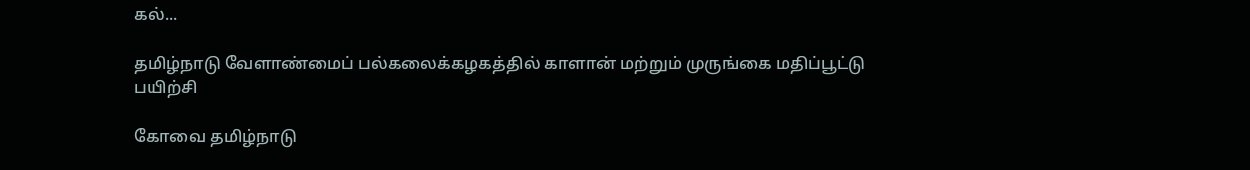கல்...

தமிழ்நாடு வேளாண்மைப் பல்கலைக்கழகத்தில் காளான் மற்றும் முருங்கை மதிப்பூட்டு பயிற்சி

கோவை தமிழ்நாடு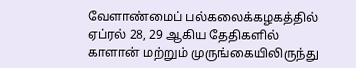வேளாண்மைப் பல்கலைக்கழகத்தில் ஏப்ரல் 28, 29 ஆகிய தேதிகளில் காளான் மற்றும் முருங்கையிலிருந்து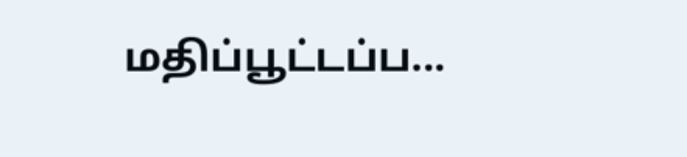மதிப்பூட்டப்ப...